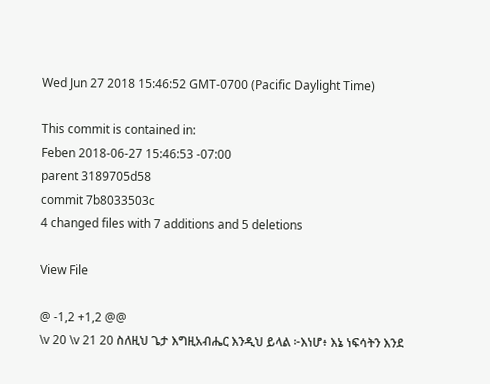Wed Jun 27 2018 15:46:52 GMT-0700 (Pacific Daylight Time)

This commit is contained in:
Feben 2018-06-27 15:46:53 -07:00
parent 3189705d58
commit 7b8033503c
4 changed files with 7 additions and 5 deletions

View File

@ -1,2 +1,2 @@
\v 20 \v 21 20 ስለዚህ ጌታ እግዚአብሔር እንዲህ ይላል ፦እነሆ፥ እኔ ነፍሳትን እንደ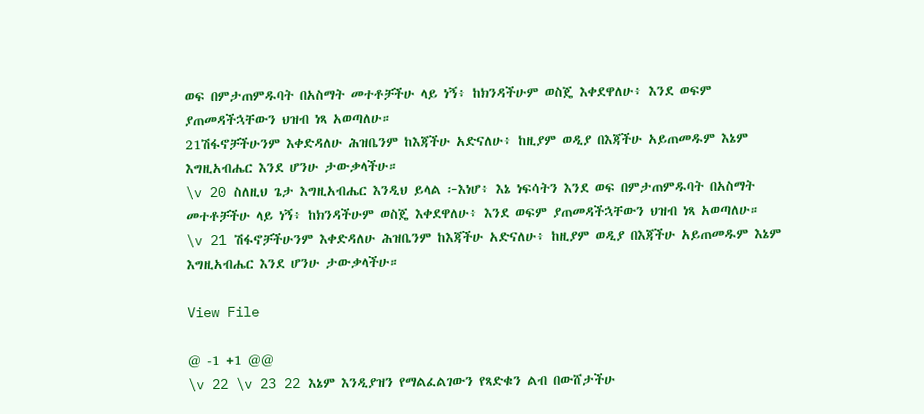ወፍ በምታጠምዱባት በአስማት መተቶቻችሁ ላይ ነኝ፥ ከክንዳችሁም ወስጄ እቀደዋለሁ፥ እንደ ወፍም ያጠመዳችኋቸውን ህዝብ ነጻ አወጣለሁ።
21ሽፋኖቻችሁንም እቀድዳለሁ ሕዝቤንም ከእጃችሁ አድናለሁ፥ ከዚያም ወዲያ በእጃችሁ አይጠመዱም እኔም እግዚአብሔር እንደ ሆንሁ ታውቃላችሁ።
\v 20 ስለዚህ ጌታ እግዚአብሔር እንዲህ ይላል ፦እነሆ፥ እኔ ነፍሳትን እንደ ወፍ በምታጠምዱባት በአስማት መተቶቻችሁ ላይ ነኝ፥ ከክንዳችሁም ወስጄ እቀደዋለሁ፥ እንደ ወፍም ያጠመዳችኋቸውን ህዝብ ነጻ አወጣለሁ።
\v 21 ሽፋኖቻችሁንም እቀድዳለሁ ሕዝቤንም ከእጃችሁ አድናለሁ፥ ከዚያም ወዲያ በእጃችሁ አይጠመዱም እኔም እግዚአብሔር እንደ ሆንሁ ታውቃላችሁ።

View File

@ -1 +1 @@
\v 22 \v 23 22 እኔም እንዲያዝን የማልፈልገውን የጻድቁን ልብ በውሸታችሁ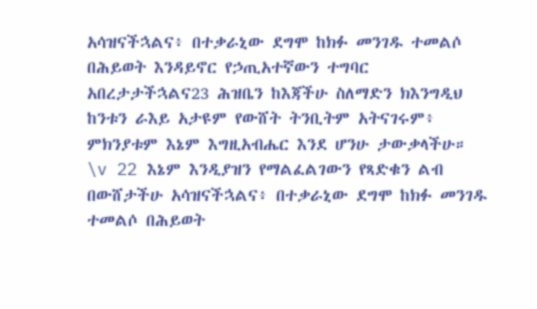አሳዝናችኋልና፥ በተቃራኒው ደግሞ ከክፉ መንገዱ ተመልሶ በሕይወት እንዳይኖር የኃጢአተኛውን ተግባር አበረታታችኋልና23 ሕዝቤን ከእጃችሁ ስለማድን ክእንግዲህ ከንቱን ራእይ አታዩም የውሸት ትንቢትም አትናገሩም፥ ምክንያቱም እኔም እግዚአብሔር እንደ ሆንሁ ታውቃላችሁ።
\v 22 እኔም እንዲያዝን የማልፈልገውን የጻድቁን ልብ በውሸታችሁ አሳዝናችኋልና፥ በተቃራኒው ደግሞ ከክፉ መንገዱ ተመልሶ በሕይወት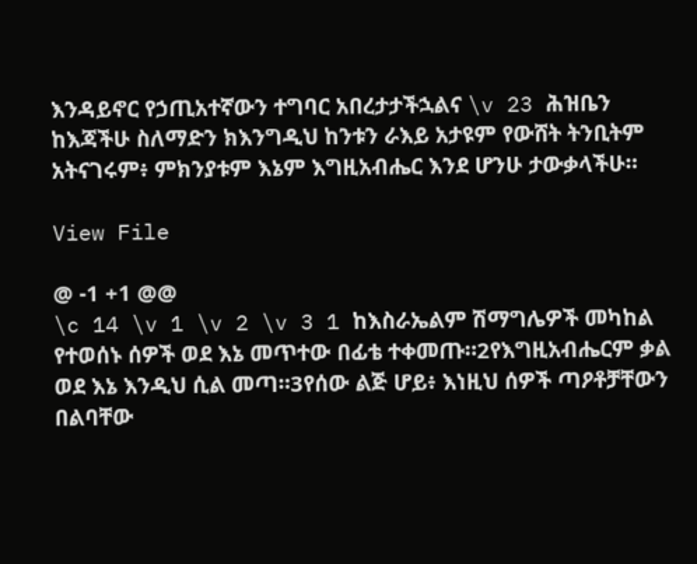እንዳይኖር የኃጢአተኛውን ተግባር አበረታታችኋልና \v 23 ሕዝቤን ከእጃችሁ ስለማድን ክእንግዲህ ከንቱን ራእይ አታዩም የውሸት ትንቢትም አትናገሩም፥ ምክንያቱም እኔም እግዚአብሔር እንደ ሆንሁ ታውቃላችሁ።

View File

@ -1 +1 @@
\c 14 \v 1 \v 2 \v 3 1 ከእስራኤልም ሽማግሌዎች መካከል የተወሰኑ ሰዎች ወደ እኔ መጥተው በፊቴ ተቀመጡ።2የእግዚአብሔርም ቃል ወደ እኔ እንዲህ ሲል መጣ።3የሰው ልጅ ሆይ፥ እነዚህ ሰዎች ጣዖቶቻቸውን በልባቸው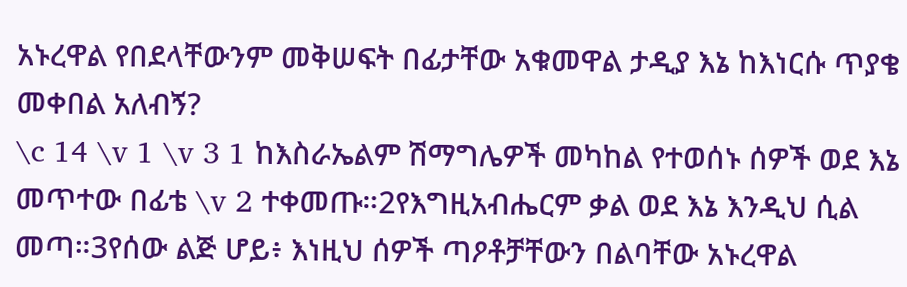አኑረዋል የበደላቸውንም መቅሠፍት በፊታቸው አቁመዋል ታዲያ እኔ ከእነርሱ ጥያቄ መቀበል አለብኝ?
\c 14 \v 1 \v 3 1 ከእስራኤልም ሽማግሌዎች መካከል የተወሰኑ ሰዎች ወደ እኔ መጥተው በፊቴ \v 2 ተቀመጡ።2የእግዚአብሔርም ቃል ወደ እኔ እንዲህ ሲል መጣ።3የሰው ልጅ ሆይ፥ እነዚህ ሰዎች ጣዖቶቻቸውን በልባቸው አኑረዋል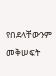የበደላቸውንም መቅሠፍት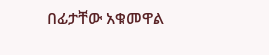በፊታቸው አቁመዋል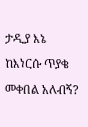ታዲያ እኔ ከእነርሱ ጥያቄ መቀበል አለብኝ?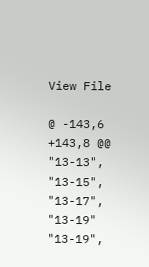View File

@ -143,6 +143,8 @@
"13-13",
"13-15",
"13-17",
"13-19"
"13-19",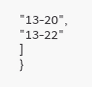"13-20",
"13-22"
]
}